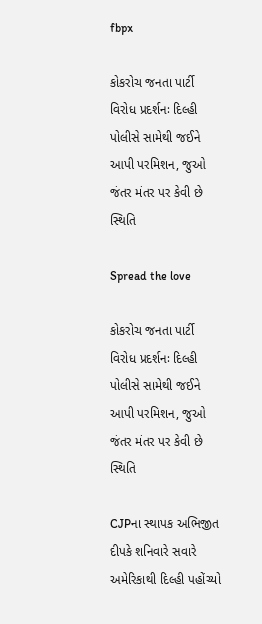fbpx

કોકરોચ જનતા પાર્ટી વિરોધ પ્રદર્શનઃ દિલ્હી પોલીસે સામેથી જઈને આપી પરમિશન, જુઓ જંતર મંતર પર કેવી છે સ્થિતિ

Spread the love

કોકરોચ જનતા પાર્ટી વિરોધ પ્રદર્શનઃ દિલ્હી પોલીસે સામેથી જઈને આપી પરમિશન, જુઓ જંતર મંતર પર કેવી છે સ્થિતિ

CJPના સ્થાપક અભિજીત દીપકે શનિવારે સવારે અમેરિકાથી દિલ્હી પહોંચ્યો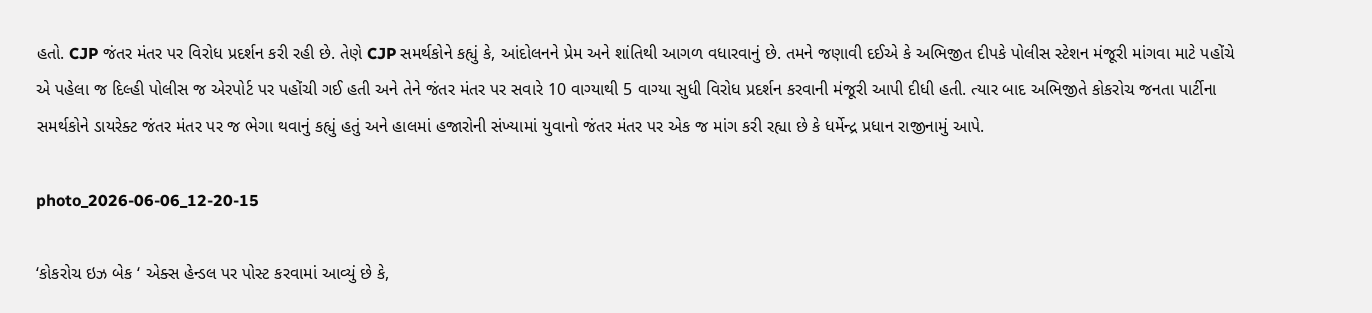હતો. CJP જંતર મંતર પર વિરોધ પ્રદર્શન કરી રહી છે. તેણે CJP સમર્થકોને કહ્યું કે, આંદોલનને પ્રેમ અને શાંતિથી આગળ વધારવાનું છે. તમને જણાવી દઈએ કે અભિજીત દીપકે પોલીસ સ્ટેશન મંજૂરી માંગવા માટે પહોંચે એ પહેલા જ દિલ્હી પોલીસ જ એરપોર્ટ પર પહોંચી ગઈ હતી અને તેને જંતર મંતર પર સવારે 10 વાગ્યાથી 5 વાગ્યા સુધી વિરોધ પ્રદર્શન કરવાની મંજૂરી આપી દીધી હતી. ત્યાર બાદ અભિજીતે કોકરોચ જનતા પાર્ટીના સમર્થકોને ડાયરેક્ટ જંતર મંતર પર જ ભેગા થવાનું કહ્યું હતું અને હાલમાં હજારોની સંખ્યામાં યુવાનો જંતર મંતર પર એક જ માંગ કરી રહ્યા છે કે ધર્મેન્દ્ર પ્રધાન રાજીનામું આપે.

photo_2026-06-06_12-20-15

‘કોકરોચ ઇઝ બેક ‘ એક્સ હેન્ડલ પર પોસ્ટ કરવામાં આવ્યું છે કે,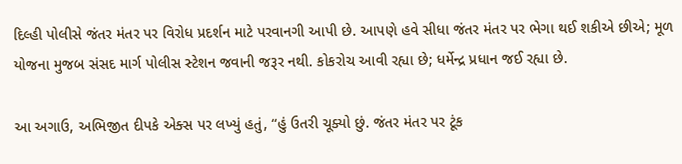દિલ્હી પોલીસે જંતર મંતર પર વિરોધ પ્રદર્શન માટે પરવાનગી આપી છે. આપણે હવે સીધા જંતર મંતર પર ભેગા થઈ શકીએ છીએ; મૂળ યોજના મુજબ સંસદ માર્ગ પોલીસ સ્ટેશન જવાની જરૂર નથી. કોકરોચ આવી રહ્યા છે; ધર્મેન્દ્ર પ્રધાન જઈ રહ્યા છે.

આ અગાઉ, અભિજીત દીપકે એક્સ પર લખ્યું હતું, “હું ઉતરી ચૂક્યો છું. જંતર મંતર પર ટૂંક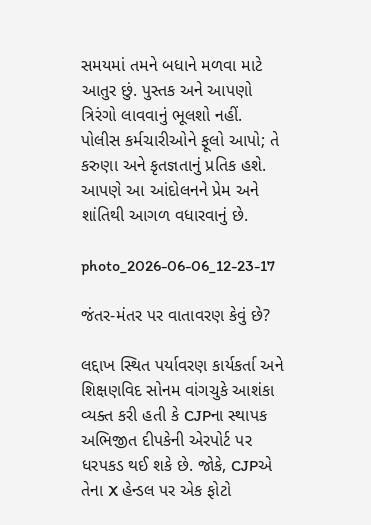સમયમાં તમને બધાને મળવા માટે આતુર છું. પુસ્તક અને આપણો ત્રિરંગો લાવવાનું ભૂલશો નહીં. પોલીસ કર્મચારીઓને ફૂલો આપો; તે કરુણા અને કૃતજ્ઞતાનું પ્રતિક હશે. આપણે આ આંદોલનને પ્રેમ અને શાંતિથી આગળ વધારવાનું છે.

photo_2026-06-06_12-23-17

જંતર-મંતર પર વાતાવરણ કેવું છે?

લદ્દાખ સ્થિત પર્યાવરણ કાર્યકર્તા અને શિક્ષણવિદ સોનમ વાંગચુકે આશંકા વ્યક્ત કરી હતી કે CJPના સ્થાપક અભિજીત દીપકેની એરપોર્ટ પર ધરપકડ થઈ શકે છે. જોકે, CJPએ તેના X હેન્ડલ પર એક ફોટો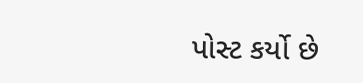પોસ્ટ કર્યો છે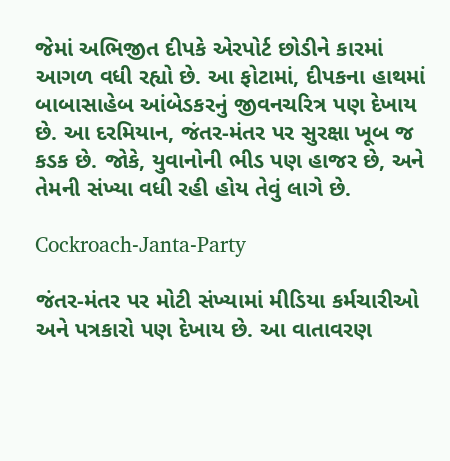જેમાં અભિજીત દીપકે એરપોર્ટ છોડીને કારમાં આગળ વધી રહ્યો છે. આ ફોટામાં, દીપકના હાથમાં બાબાસાહેબ આંબેડકરનું જીવનચરિત્ર પણ દેખાય છે. આ દરમિયાન, જંતર-મંતર પર સુરક્ષા ખૂબ જ કડક છે. જોકે, યુવાનોની ભીડ પણ હાજર છે, અને તેમની સંખ્યા વધી રહી હોય તેવું લાગે છે.

Cockroach-Janta-Party

જંતર-મંતર પર મોટી સંખ્યામાં મીડિયા કર્મચારીઓ અને પત્રકારો પણ દેખાય છે. આ વાતાવરણ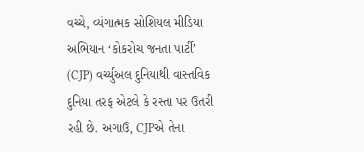વચ્ચે, વ્યંગાત્મક સોશિયલ મીડિયા અભિયાન ‘કોકરોચ જનતા પાર્ટી’ (CJP) વર્ચ્યુઅલ દુનિયાથી વાસ્તવિક દુનિયા તરફ એટલે કે રસ્તા પર ઉતરી રહી છે. અગાઉ, CJPએ તેના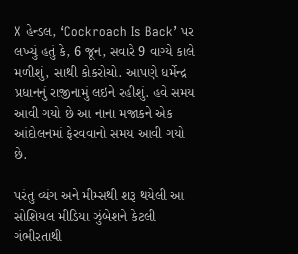X હેન્ડલ, ‘Cockroach Is Back’ પર લખ્યું હતું કે, 6 જૂન, સવારે 9 વાગ્યે કાલે મળીશું, સાથી કોકરોચો. આપણે ધર્મેન્દ્ર પ્રધાનનું રાજીનામું લઇને રહીશું. હવે સમય આવી ગયો છે આ નાના મજાકને એક આંદોલનમાં ફેરવવાનો સમય આવી ગયો છે.

પરંતુ વ્યંગ અને મીમ્સથી શરૂ થયેલી આ સોશિયલ મીડિયા ઝુંબેશને કેટલી ગંભીરતાથી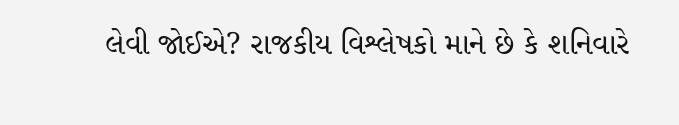લેવી જોઈએ? રાજકીય વિશ્લેષકો માને છે કે શનિવારે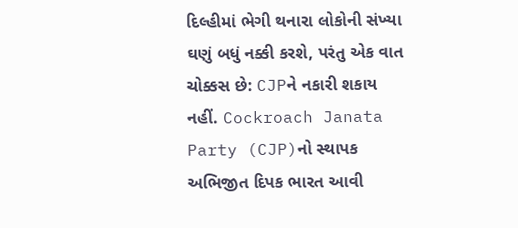દિલ્હીમાં ભેગી થનારા લોકોની સંખ્યા ઘણું બધું નક્કી કરશે, પરંતુ એક વાત ચોક્કસ છે: CJPને નકારી શકાય નહીં. Cockroach Janata Party (CJP)નો સ્થાપક અભિજીત દિપક ભારત આવી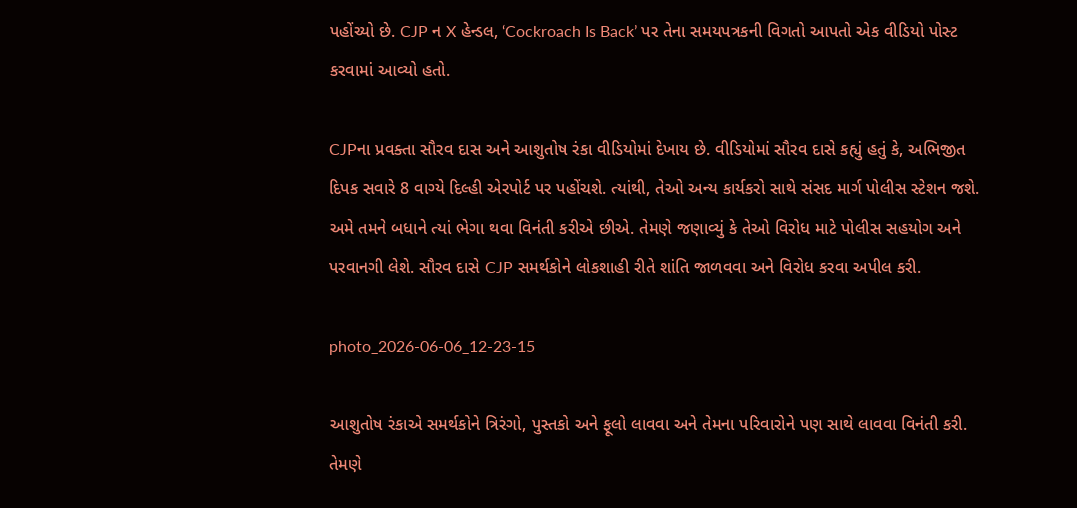પહોંચ્યો છે. CJP ન X હેન્ડલ, ‘Cockroach Is Back’ પર તેના સમયપત્રકની વિગતો આપતો એક વીડિયો પોસ્ટ કરવામાં આવ્યો હતો.

CJPના પ્રવક્તા સૌરવ દાસ અને આશુતોષ રંકા વીડિયોમાં દેખાય છે. વીડિયોમાં સૌરવ દાસે કહ્યું હતું કે, અભિજીત દિપક સવારે 8 વાગ્યે દિલ્હી એરપોર્ટ પર પહોંચશે. ત્યાંથી, તેઓ અન્ય કાર્યકરો સાથે સંસદ માર્ગ પોલીસ સ્ટેશન જશે. અમે તમને બધાને ત્યાં ભેગા થવા વિનંતી કરીએ છીએ. તેમણે જણાવ્યું કે તેઓ વિરોધ માટે પોલીસ સહયોગ અને પરવાનગી લેશે. સૌરવ દાસે CJP સમર્થકોને લોકશાહી રીતે શાંતિ જાળવવા અને વિરોધ કરવા અપીલ કરી.

photo_2026-06-06_12-23-15

આશુતોષ રંકાએ સમર્થકોને ત્રિરંગો, પુસ્તકો અને ફૂલો લાવવા અને તેમના પરિવારોને પણ સાથે લાવવા વિનંતી કરી. તેમણે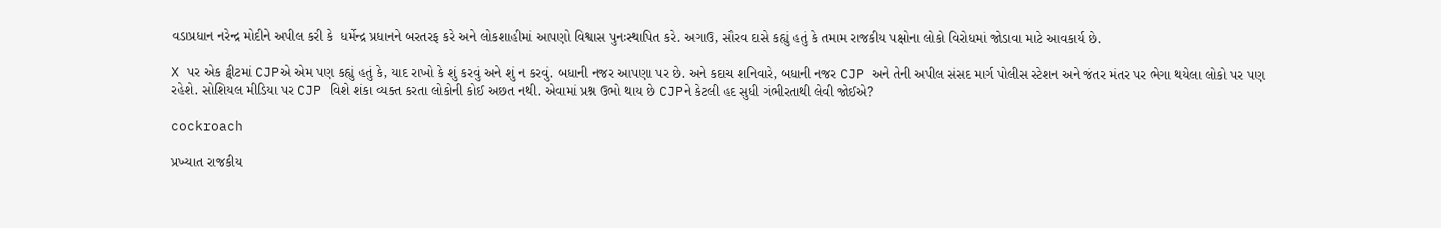વડાપ્રધાન નરેન્દ્ર મોદીને અપીલ કરી કે  ધર્મેન્દ્ર પ્રધાનને બરતરફ કરે અને લોકશાહીમાં આપણો વિશ્વાસ પુનઃસ્થાપિત કરે. અગાઉ, સૌરવ દાસે કહ્યું હતું કે તમામ રાજકીય પક્ષોના લોકો વિરોધમાં જોડાવા માટે આવકાર્ય છે.

X પર એક ટ્વીટમાં CJPએ એમ પણ કહ્યું હતું કે, યાદ રાખો કે શું કરવું અને શું ન કરવું. બધાની નજર આપણા પર છે. અને કદાચ શનિવારે, બધાની નજર CJP અને તેની અપીલ સંસદ માર્ગ પોલીસ સ્ટેશન અને જંતર મંતર પર ભેગા થયેલા લોકો પર પણ રહેશે. સોશિયલ મીડિયા પર CJP વિશે શંકા વ્યક્ત કરતા લોકોની કોઈ અછત નથી. એવામાં પ્રશ્ન ઉભો થાય છે CJPને કેટલી હદ સુધી ગંભીરતાથી લેવી જોઈએ?

cockroach

પ્રખ્યાત રાજકીય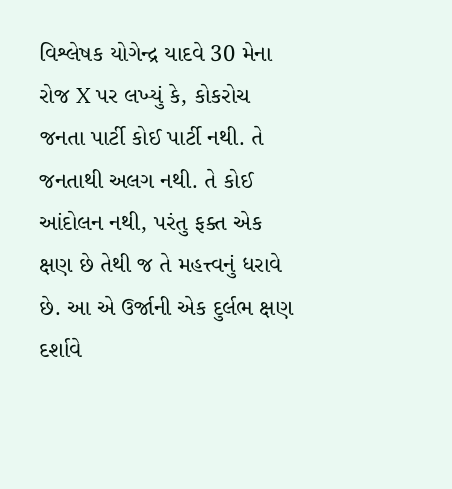વિશ્લેષક યોગેન્દ્ર યાદવે 30 મેના રોજ X પર લખ્યું કે, કોકરોચ જનતા પાર્ટી કોઈ પાર્ટી નથી. તે જનતાથી અલગ નથી. તે કોઈ આંદોલન નથી, પરંતુ ફક્ત એક ક્ષણ છે તેથી જ તે મહત્ત્વનું ધરાવે છે. આ એ ઉર્જાની એક દુર્લભ ક્ષણ દર્શાવે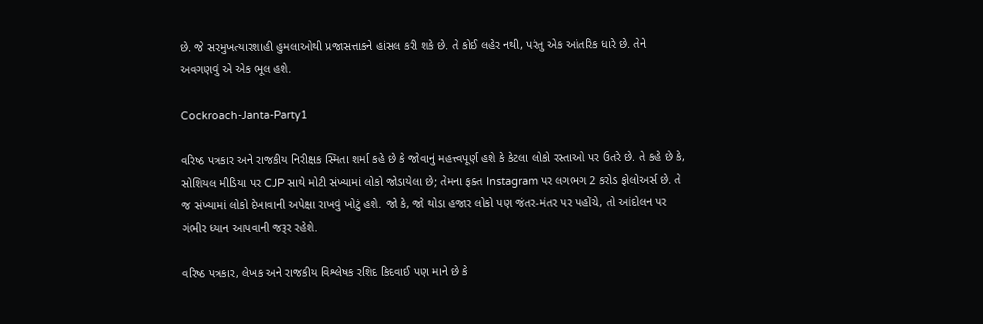છે. જે સરમુખત્યારશાહી હુમલાઓથી પ્રજાસત્તાકને હાંસલ કરી શકે છે. તે કોઈ લહેર નથી, પરંતુ એક આંતરિક ધારે છે. તેને અવગણવું એ એક ભૂલ હશે.

Cockroach-Janta-Party1

વરિષ્ઠ પત્રકાર અને રાજકીય નિરીક્ષક સ્મિતા શર્મા કહે છે કે જોવાનું મહત્ત્વપૂર્ણ હશે કે કેટલા લોકો રસ્તાઓ પર ઉતરે છે. તે કહે છે કે, સોશિયલ મીડિયા પર CJP સાથે મોટી સંખ્યામાં લોકો જોડાયેલા છે; તેમના ફક્ત Instagram પર લગભગ 2 કરોડ ફોલોઅર્સ છે. તે જ સંખ્યામાં લોકો દેખાવાની અપેક્ષા રાખવું ખોટું હશે. જો કે, જો થોડા હજાર લોકો પણ જંતર-મંતર પર પહોંચે, તો આંદોલન પર ગંભીર ધ્યાન આપવાની જરૂર રહેશે.

વરિષ્ઠ પત્રકાર, લેખક અને રાજકીય વિશ્લેષક રશિદ કિદવાઈ પણ માને છે કે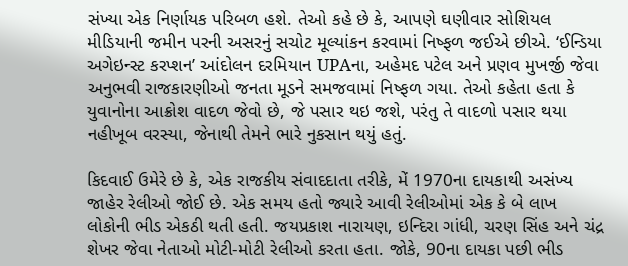સંખ્યા એક નિર્ણાયક પરિબળ હશે. તેઓ કહે છે કે, આપણે ઘણીવાર સોશિયલ મીડિયાની જમીન પરની અસરનું સચોટ મૂલ્યાંકન કરવામાં નિષ્ફળ જઈએ છીએ. ‘ઈન્ડિયા અગેઇન્સ્ટ કરપ્શન’ આંદોલન દરમિયાન UPAના, અહેમદ પટેલ અને પ્રણવ મુખર્જી જેવા અનુભવી રાજકારણીઓ જનતા મૂડને સમજવામાં નિષ્ફળ ગયા. તેઓ કહેતા હતા કે યુવાનોના આક્રોશ વાદળ જેવો છે, જે પસાર થઇ જશે, પરંતુ તે વાદળો પસાર થયા નહીખૂબ વરસ્યા, જેનાથી તેમને ભારે નુકસાન થયું હતું.

કિદવાઈ ઉમેરે છે કે, એક રાજકીય સંવાદદાતા તરીકે, મેં 1970ના દાયકાથી અસંખ્ય જાહેર રેલીઓ જોઈ છે. એક સમય હતો જ્યારે આવી રેલીઓમાં એક કે બે લાખ લોકોની ભીડ એકઠી થતી હતી. જયપ્રકાશ નારાયણ, ઇન્દિરા ગાંધી, ચરણ સિંહ અને ચંદ્ર શેખર જેવા નેતાઓ મોટી-મોટી રેલીઓ કરતા હતા. જોકે, 90ના દાયકા પછી ભીડ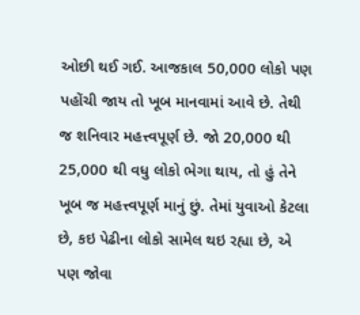ઓછી થઈ ગઈ. આજકાલ 50,000 લોકો પણ પહોંચી જાય તો ખૂબ માનવામાં આવે છે. તેથી જ શનિવાર મહત્ત્વપૂર્ણ છે. જો 20,000 થી 25,000 થી વધુ લોકો ભેગા થાય, તો હું તેને ખૂબ જ મહત્ત્વપૂર્ણ માનું છું. તેમાં યુવાઓ કેટલા છે, કઇ પેઢીના લોકો સામેલ થઇ રહ્યા છે, એ પણ જોવા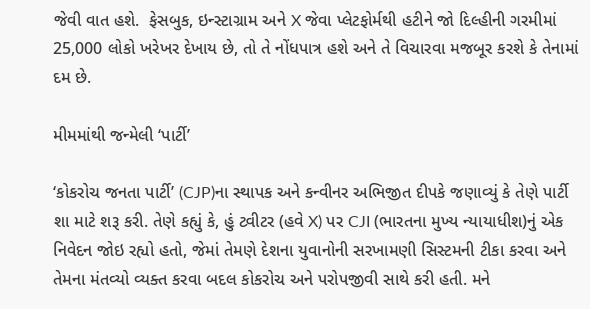જેવી વાત હશે.  ફેસબુક, ઇન્સ્ટાગ્રામ અને X જેવા પ્લેટફોર્મથી હટીને જો દિલ્હીની ગરમીમાં 25,000 લોકો ખરેખર દેખાય છે, તો તે નોંધપાત્ર હશે અને તે વિચારવા મજબૂર કરશે કે તેનામાં દમ છે.

મીમમાંથી જન્મેલી ‘પાર્ટી’

‘કોકરોચ જનતા પાર્ટી’ (CJP)ના સ્થાપક અને કન્વીનર અભિજીત દીપકે જણાવ્યું કે તેણે પાર્ટી શા માટે શરૂ કરી. તેણે કહ્યું કે, હું ટ્વીટર (હવે X) પર CJI (ભારતના મુખ્ય ન્યાયાધીશ)નું એક નિવેદન જોઇ રહ્યો હતો, જેમાં તેમણે દેશના યુવાનોની સરખામણી સિસ્ટમની ટીકા કરવા અને તેમના મંતવ્યો વ્યક્ત કરવા બદલ કોકરોચ અને પરોપજીવી સાથે કરી હતી. મને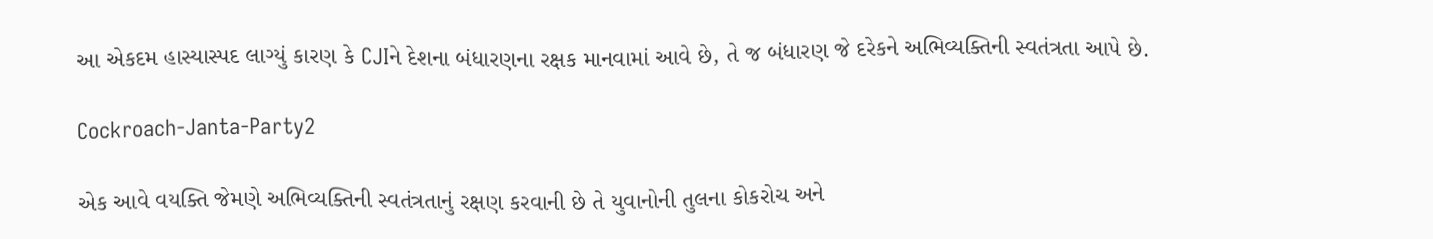આ એકદમ હાસ્યાસ્પદ લાગ્યું કારણ કે CJIને દેશના બંધારણના રક્ષક માનવામાં આવે છે, તે જ બંધારણ જે દરેકને અભિવ્યક્તિની સ્વતંત્રતા આપે છે.

Cockroach-Janta-Party2

એક આવે વયક્તિ જેમણે અભિવ્યક્તિની સ્વતંત્રતાનું રક્ષણ કરવાની છે તે યુવાનોની તુલના કોકરોચ અને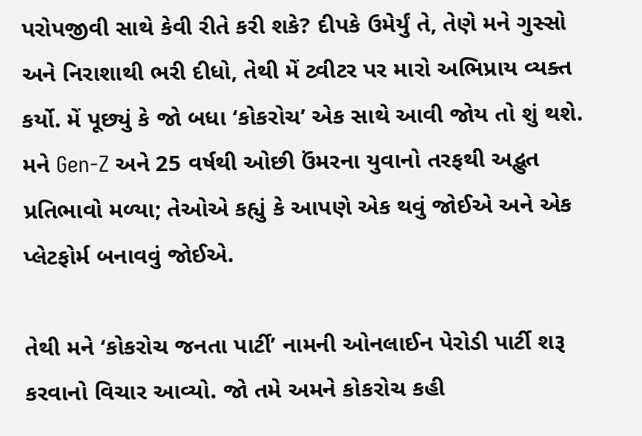પરોપજીવી સાથે કેવી રીતે કરી શકે? દીપકે ઉમેર્યું તે, તેણે મને ગુસ્સો અને નિરાશાથી ભરી દીધો, તેથી મેં ટ્વીટર પર મારો અભિપ્રાય વ્યક્ત કર્યો. મેં પૂછ્યું કે જો બધા ‘કોકરોચ’ એક સાથે આવી જોય તો શું થશે. મને Gen-Z અને 25 વર્ષથી ઓછી ઉંમરના યુવાનો તરફથી અદ્ભુત પ્રતિભાવો મળ્યા; તેઓએ કહ્યું કે આપણે એક થવું જોઈએ અને એક પ્લેટફોર્મ બનાવવું જોઈએ.

તેથી મને ‘કોકરોચ જનતા પાર્ટી’ નામની ઓનલાઈન પેરોડી પાર્ટી શરૂ કરવાનો વિચાર આવ્યો. જો તમે અમને કોકરોચ કહી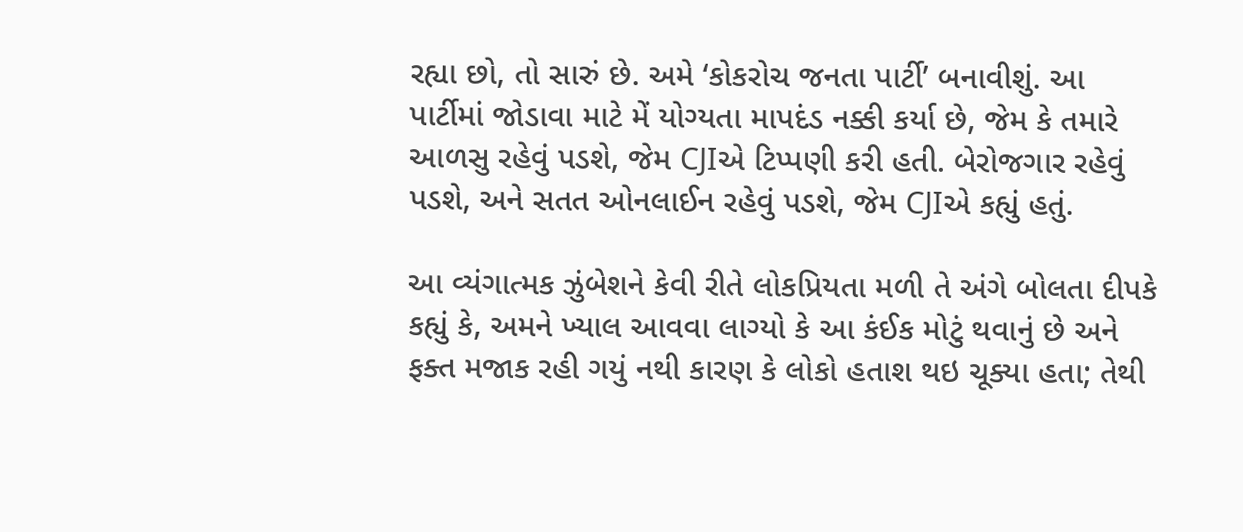રહ્યા છો, તો સારું છે. અમે ‘કોકરોચ જનતા પાર્ટી’ બનાવીશું. આ પાર્ટીમાં જોડાવા માટે મેં યોગ્યતા માપદંડ નક્કી કર્યા છે, જેમ કે તમારે આળસુ રહેવું પડશે, જેમ CJIએ ટિપ્પણી કરી હતી. બેરોજગાર રહેવું પડશે, અને સતત ઓનલાઈન રહેવું પડશે, જેમ CJIએ કહ્યું હતું.

આ વ્યંગાત્મક ઝુંબેશને કેવી રીતે લોકપ્રિયતા મળી તે અંગે બોલતા દીપકે કહ્યું કે, અમને ખ્યાલ આવવા લાગ્યો કે આ કંઈક મોટું થવાનું છે અને ફક્ત મજાક રહી ગયું નથી કારણ કે લોકો હતાશ થઇ ચૂક્યા હતા; તેથી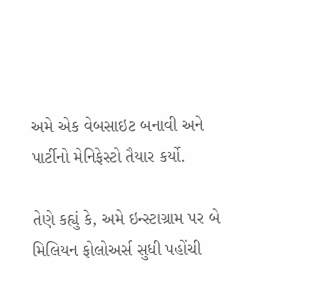અમે એક વેબસાઇટ બનાવી અને પાર્ટીનો મેનિફેસ્ટો તૈયાર કર્યો.

તેણે કહ્યું કે, અમે ઇન્સ્ટાગ્રામ પર બે મિલિયન ફોલોઅર્સ સુધી પહોંચી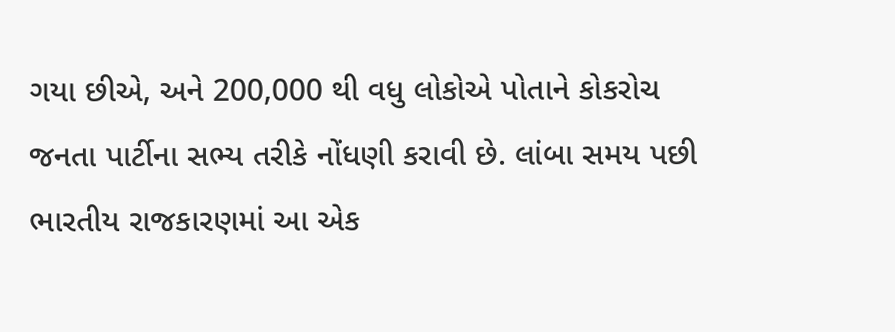ગયા છીએ, અને 200,000 થી વધુ લોકોએ પોતાને કોકરોચ જનતા પાર્ટીના સભ્ય તરીકે નોંધણી કરાવી છે. લાંબા સમય પછી ભારતીય રાજકારણમાં આ એક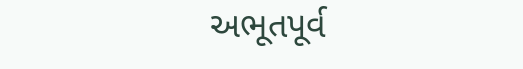અભૂતપૂર્વ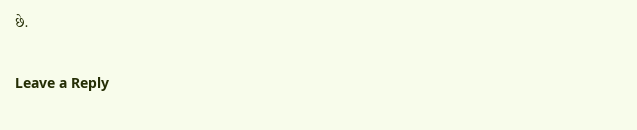છે.

Leave a Reply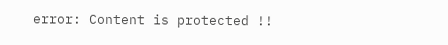error: Content is protected !!